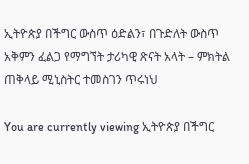ኢትዮጵያ በችግር ውስጥ ዕድልን፣ በጉድለት ውስጥ አቅምን ፈልጋ የማግኘት ታሪካዊ ጽናት አላት – ምክትል ጠቅላይ ሚኒስትር ተመስገን ጥሩነህ

You are currently viewing ኢትዮጵያ በችግር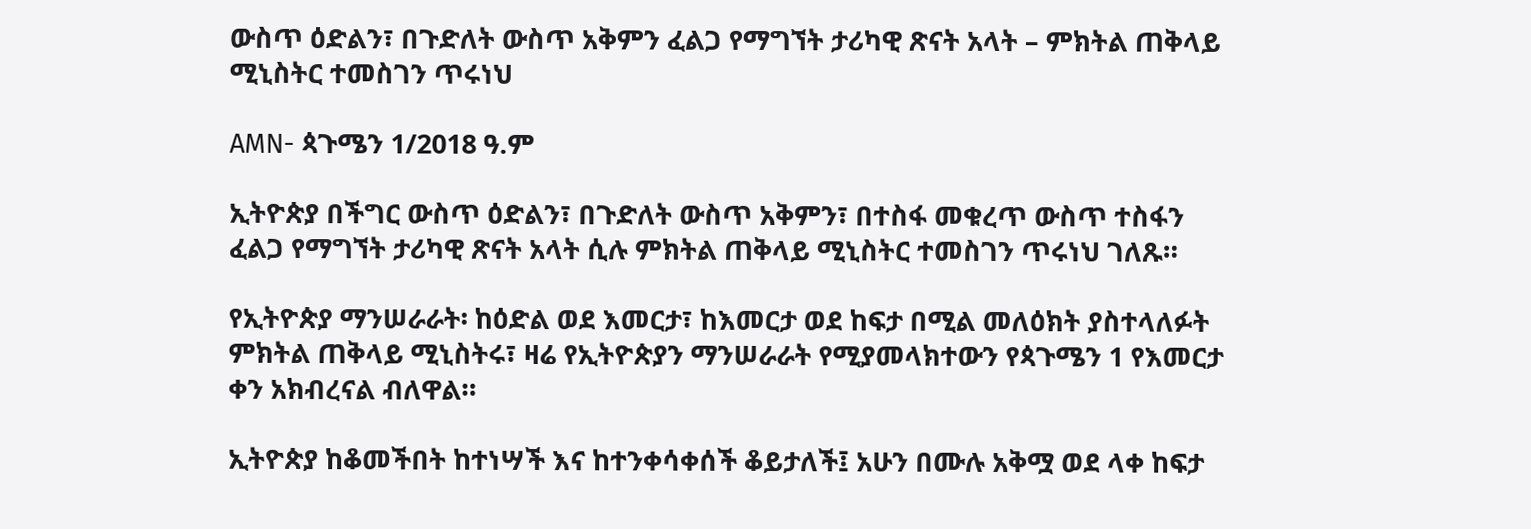ውስጥ ዕድልን፣ በጉድለት ውስጥ አቅምን ፈልጋ የማግኘት ታሪካዊ ጽናት አላት – ምክትል ጠቅላይ ሚኒስትር ተመስገን ጥሩነህ

AMN- ጳጉሜን 1/2018 ዓ.ም

ኢትዮጵያ በችግር ውስጥ ዕድልን፣ በጉድለት ውስጥ አቅምን፣ በተስፋ መቁረጥ ውስጥ ተስፋን ፈልጋ የማግኘት ታሪካዊ ጽናት አላት ሲሉ ምክትል ጠቅላይ ሚኒስትር ተመስገን ጥሩነህ ገለጹ።

የኢትዮጵያ ማንሠራራት፡ ከዕድል ወደ እመርታ፣ ከእመርታ ወደ ከፍታ በሚል መለዕክት ያስተላለፉት ምክትል ጠቅላይ ሚኒስትሩ፣ ዛሬ የኢትዮጵያን ማንሠራራት የሚያመላክተውን የጳጉሜን 1 የእመርታ ቀን አክብረናል ብለዋል።

ኢትዮጵያ ከቆመችበት ከተነሣች እና ከተንቀሳቀሰች ቆይታለች፤ አሁን በሙሉ አቅሟ ወደ ላቀ ከፍታ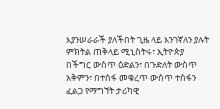እያንሠራራች ያለችበት ጊዜ ላይ እንገኛለን ያሉት ምክትል ጠቅላይ ሚኒስትሩ፣ ኢትዮጵያ በችግር ውስጥ ዕድልን፣ በጉድለት ውስጥ አቅምን፣ በተስፋ መቁረጥ ውስጥ ተስፋን ፈልጋ የማግኘት ታሪካዊ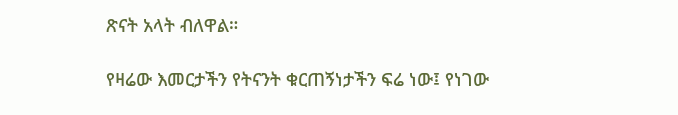ጽናት አላት ብለዋል።

የዛሬው እመርታችን የትናንት ቁርጠኝነታችን ፍሬ ነው፤ የነገው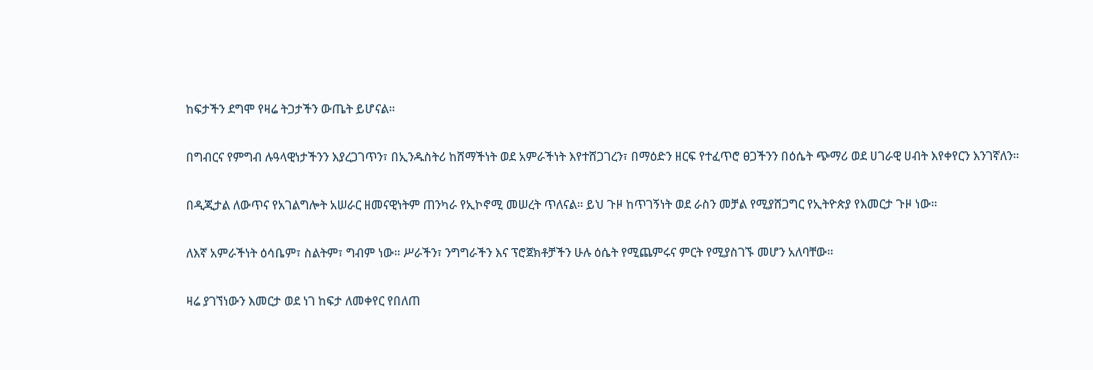ከፍታችን ደግሞ የዛሬ ትጋታችን ውጤት ይሆናል።

በግብርና የምግብ ሉዓላዊነታችንን እያረጋገጥን፣ በኢንዱስትሪ ከሸማችነት ወደ አምራችነት እየተሸጋገረን፣ በማዕድን ዘርፍ የተፈጥሮ ፀጋችንን በዕሴት ጭማሪ ወደ ሀገራዊ ሀብት እየቀየርን እንገኛለን።

በዲጂታል ለውጥና የአገልግሎት አሠራር ዘመናዊነትም ጠንካራ የኢኮኖሚ መሠረት ጥለናል። ይህ ጉዞ ከጥገኝነት ወደ ራስን መቻል የሚያሸጋግር የኢትዮጵያ የእመርታ ጉዞ ነው።

ለእኛ አምራችነት ዕሳቤም፣ ስልትም፣ ግብም ነው። ሥራችን፣ ንግግራችን እና ፕሮጀክቶቻችን ሁሉ ዕሴት የሚጨምሩና ምርት የሚያስገኙ መሆን አለባቸው።

ዛሬ ያገኘነውን እመርታ ወደ ነገ ከፍታ ለመቀየር የበለጠ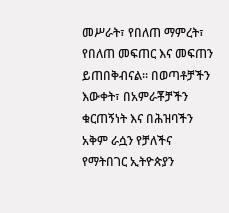መሥራት፣ የበለጠ ማምረት፣ የበለጠ መፍጠር እና መፍጠን ይጠበቅብናል። በወጣቶቻችን እውቀት፣ በአምራቾቻችን ቁርጠኝነት እና በሕዝባችን አቅም ራሷን የቻለችና የማትበገር ኢትዮጵያን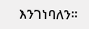እንገነባለን።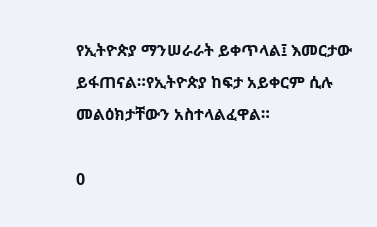የኢትዮጵያ ማንሠራራት ይቀጥላል፤ እመርታው ይፋጠናል።የኢትዮጵያ ከፍታ አይቀርም ሲሉ መልዕክታቸውን አስተላልፈዋል።

0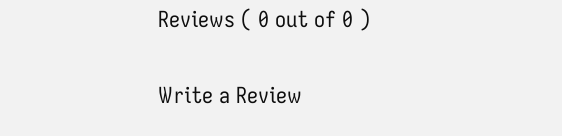Reviews ( 0 out of 0 )

Write a Review